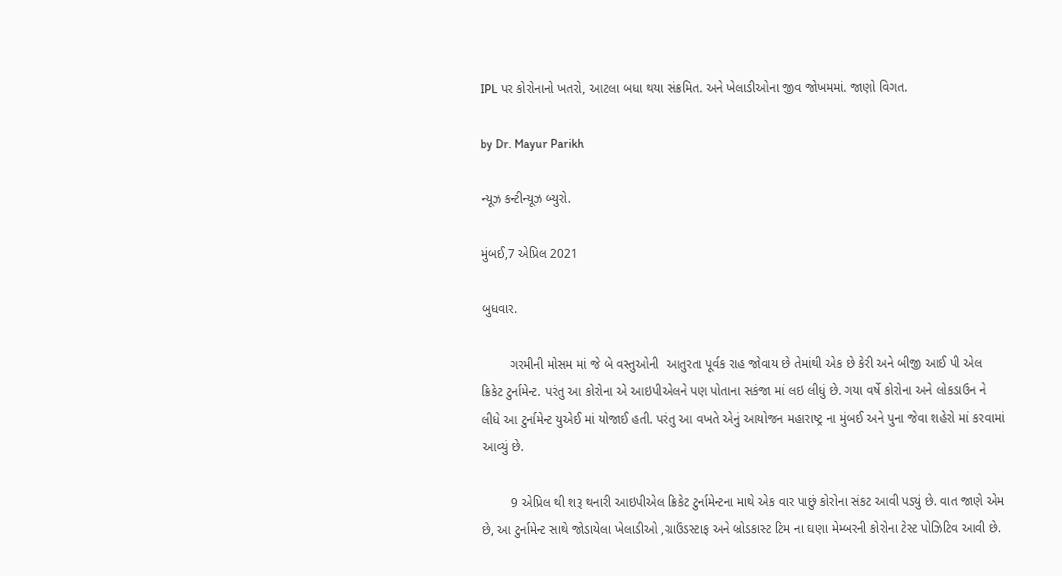IPL પર કોરોનાનો ખતરો, આટલા બધા થયા સંક્રમિત. અને ખેલાડીઓના જીવ જોખમમાં. જાણો વિગત.

by Dr. Mayur Parikh

ન્યૂઝ કન્ટીન્યૂઝ બ્યુરો.

મુંબઈ,7 એપ્રિલ 2021

બુધવાર.

        ગરમીની મોસમ માં જે બે વસ્તુઓની  આતુરતા પૂર્વક રાહ જોવાય છે તેમાંથી એક છે કેરી અને બીજી આઈ પી એલ ક્રિકેટ ટુર્નામેન્ટ. પરંતુ આ કોરોના એ આઇપીએલને પણ પોતાના સકંજા માં લઇ લીધું છે. ગયા વર્ષે કોરોના અને લોકડાઉન ને લીધે આ ટુર્નામેન્ટ યુએઈ માં યોજાઈ હતી. પરંતુ આ વખતે એનું આયોજન મહારાષ્ટ્ર ના મુંબઈ અને પુના જેવા શહેરો માં કરવામાં આવ્યું છે.

        9 એપ્રિલ થી શરૂ થનારી આઇપીએલ ક્રિકેટ ટુર્નામેન્ટના માથે એક વાર પાછું કોરોના સંકટ આવી પડ્યું છે. વાત જાણે એમ છે, આ ટુર્નામેન્ટ સાથે જોડાયેલા ખેલાડીઓ ,ગ્રાઉંડસ્ટાફ અને બ્રોડકાસ્ટ ટિમ ના ઘણા મેમ્બરની કોરોના ટેસ્ટ પોઝિટિવ આવી છે.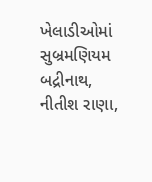ખેલાડીઓમાં સુબ્રમણિયમ બદ્રીનાથ, નીતીશ રાણા,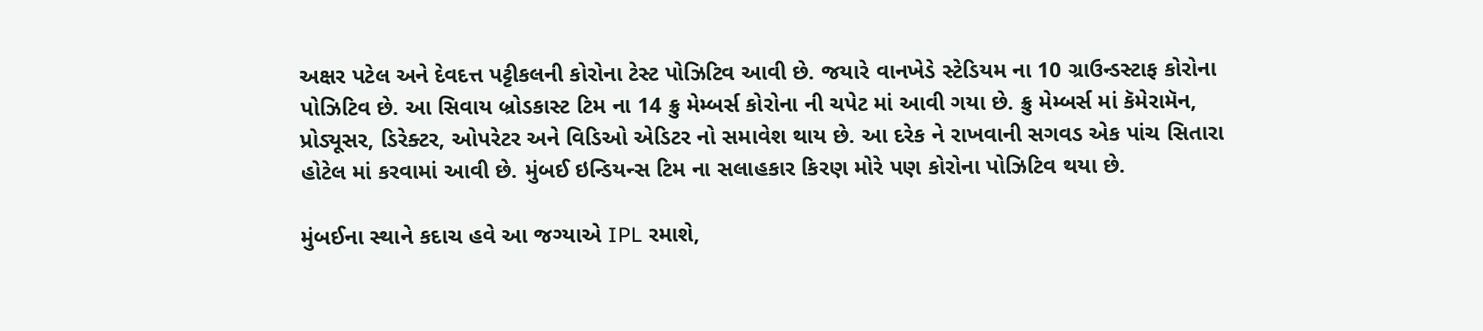અક્ષર પટેલ અને દેવદત્ત પટ્ટીકલની કોરોના ટેસ્ટ પોઝિટિવ આવી છે. જયારે વાનખેડે સ્ટેડિયમ ના 10 ગ્રાઉન્ડસ્ટાફ કોરોના પોઝિટિવ છે. આ સિવાય બ્રોડકાસ્ટ ટિમ ના 14 ક્રુ મેમ્બર્સ કોરોના ની ચપેટ માં આવી ગયા છે. ક્રુ મેમ્બર્સ માં કૅમેરામૅન, પ્રોડ્યૂસર, ડિરેક્ટર, ઓપરેટર અને વિડિઓ એડિટર નો સમાવેશ થાય છે. આ દરેક ને રાખવાની સગવડ એક પાંચ સિતારા હોટેલ માં કરવામાં આવી છે. મુંબઈ ઇન્ડિયન્સ ટિમ ના સલાહકાર કિરણ મોરે પણ કોરોના પોઝિટિવ થયા છે.

મુંબઈના સ્થાને કદાચ હવે આ જગ્યાએ IPL રમાશે,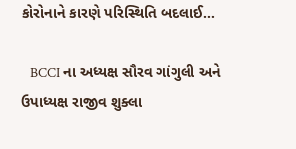કોરોનાને કારણે પરિસ્થિતિ બદલાઈ…

   BCCI ના અધ્યક્ષ સૌરવ ગાંગુલી અને ઉપાધ્યક્ષ રાજીવ શુક્લા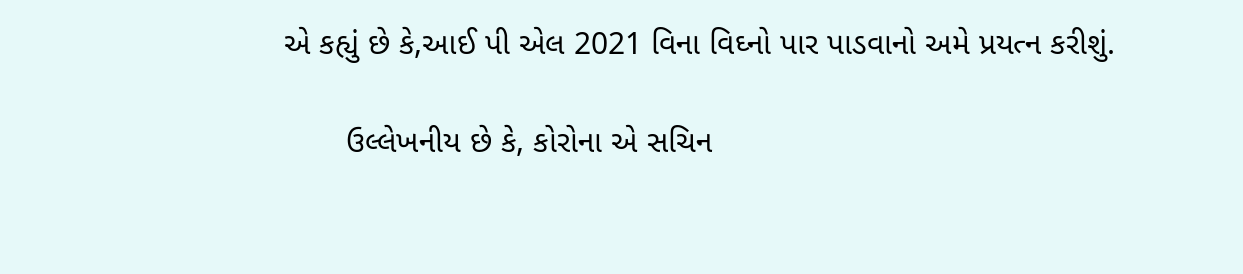એ કહ્યું છે કે,આઈ પી એલ 2021 વિના વિઘ્નો પાર પાડવાનો અમે પ્રયત્ન કરીશું.

       ઉલ્લેખનીય છે કે, કોરોના એ સચિન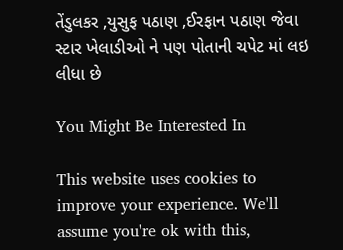તેંડુલકર ,યુસુફ પઠાણ ,ઈરફાન પઠાણ જેવા સ્ટાર ખેલાડીઓ ને પણ પોતાની ચપેટ માં લઇ લીધા છે

You Might Be Interested In

This website uses cookies to improve your experience. We'll assume you're ok with this,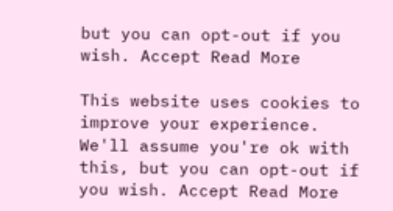but you can opt-out if you wish. Accept Read More

This website uses cookies to improve your experience. We'll assume you're ok with this, but you can opt-out if you wish. Accept Read More